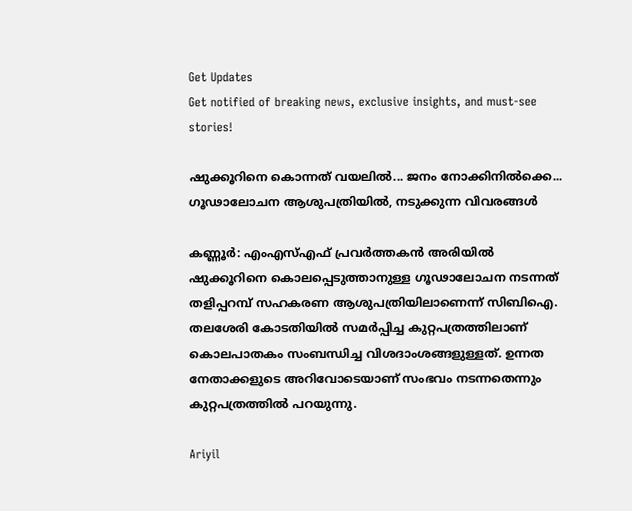Get Updates
Get notified of breaking news, exclusive insights, and must-see stories!

ഷുക്കൂറിനെ കൊന്നത് വയലില്‍... ജനം നോക്കിനില്‍ക്കെ... ഗൂഢാലോചന ആശുപത്രിയില്‍, നടുക്കുന്ന വിവരങ്ങള്‍

കണ്ണൂര്‍: എംഎസ്എഫ് പ്രവര്‍ത്തകന്‍ അരിയില്‍ ഷുക്കൂറിനെ കൊലപ്പെടുത്താനുള്ള ഗൂഢാലോചന നടന്നത് തളിപ്പറമ്പ് സഹകരണ ആശുപത്രിയിലാണെന്ന് സിബിഐ. തലശേരി കോടതിയില്‍ സമര്‍പ്പിച്ച കുറ്റപത്രത്തിലാണ് കൊലപാതകം സംബന്ധിച്ച വിശദാംശങ്ങളുള്ളത്. ഉന്നത നേതാക്കളുടെ അറിവോടെയാണ് സംഭവം നടന്നതെന്നും കുറ്റപത്രത്തില്‍ പറയുന്നു.

Ariyil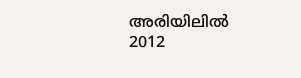അരിയിലില്‍ 2012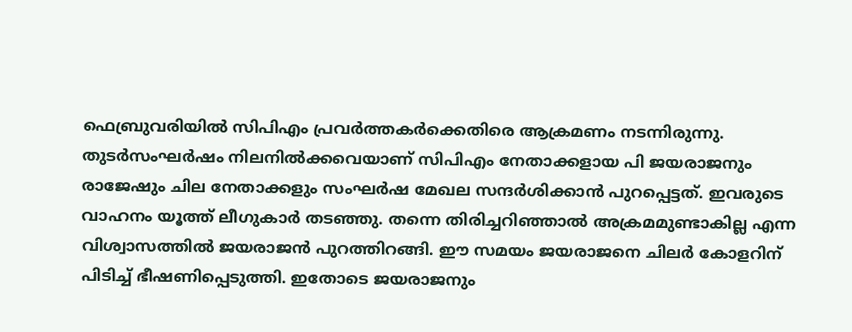ഫെബ്രുവരിയില്‍ സിപിഎം പ്രവര്‍ത്തകര്‍ക്കെതിരെ ആക്രമണം നടന്നിരുന്നു. തുടര്‍സംഘര്‍ഷം നിലനില്‍ക്കവെയാണ് സിപിഎം നേതാക്കളായ പി ജയരാജനും രാജേഷും ചില നേതാക്കളും സംഘര്‍ഷ മേഖല സന്ദര്‍ശിക്കാന്‍ പുറപ്പെട്ടത്. ഇവരുടെ വാഹനം യൂത്ത് ലീഗുകാര്‍ തടഞ്ഞു. തന്നെ തിരിച്ചറിഞ്ഞാല്‍ അക്രമമുണ്ടാകില്ല എന്ന വിശ്വാസത്തില്‍ ജയരാജന്‍ പുറത്തിറങ്ങി. ഈ സമയം ജയരാജനെ ചിലര്‍ കോളറിന് പിടിച്ച് ഭീഷണിപ്പെടുത്തി. ഇതോടെ ജയരാജനും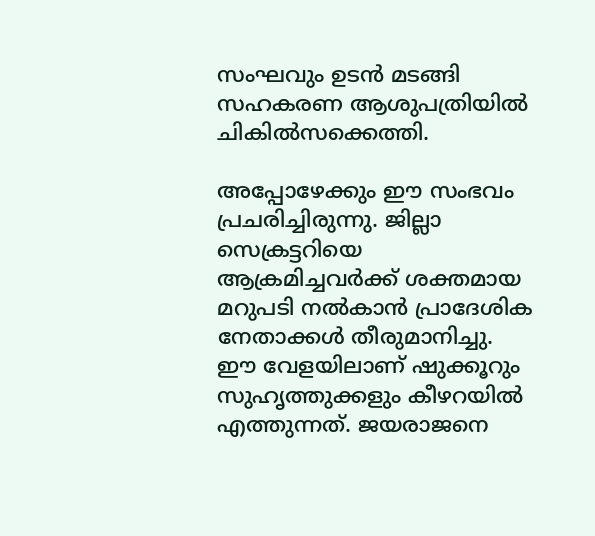സംഘവും ഉടന്‍ മടങ്ങി സഹകരണ ആശുപത്രിയില്‍ ചികില്‍സക്കെത്തി.

അപ്പോഴേക്കും ഈ സംഭവം പ്രചരിച്ചിരുന്നു. ജില്ലാ സെക്രട്ടറിയെ ആക്രമിച്ചവര്‍ക്ക് ശക്തമായ മറുപടി നല്‍കാന്‍ പ്രാദേശിക നേതാക്കള്‍ തീരുമാനിച്ചു. ഈ വേളയിലാണ് ഷുക്കൂറും സുഹൃത്തുക്കളും കീഴറയില്‍ എത്തുന്നത്. ജയരാജനെ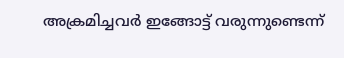അക്രമിച്ചവര്‍ ഇങ്ങോട്ട് വരുന്നുണ്ടെന്ന്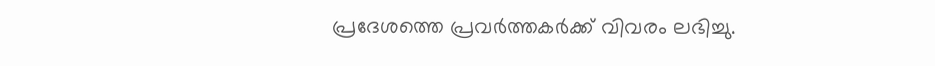പ്രദേശത്തെ പ്രവര്‍ത്തകര്‍ക്ക് വിവരം ലഭിച്ചു.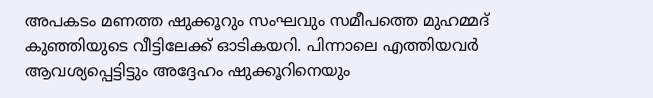അപകടം മണത്ത ഷുക്കൂറും സംഘവും സമീപത്തെ മുഹമ്മദ് കുഞ്ഞിയുടെ വീട്ടിലേക്ക് ഓടികയറി. പിന്നാലെ എത്തിയവര്‍ ആവശ്യപ്പെട്ടിട്ടും അദ്ദേഹം ഷുക്കൂറിനെയും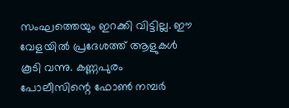സംഘത്തെയും ഇറക്കി വിട്ടില്ല. ഈ വേളയില്‍ പ്രദേശത്ത് ആളുകള്‍ കൂടി വന്നു. കണ്ണപുരം പോലീസിന്റെ ഫോണ്‍ നമ്പര്‍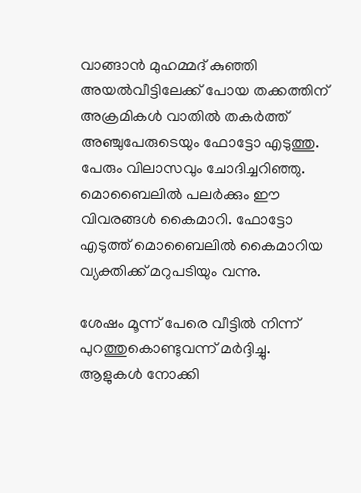വാങ്ങാന്‍ മുഹമ്മദ് കുഞ്ഞി അയല്‍വീട്ടിലേക്ക് പോയ തക്കത്തിന് അക്രമികള്‍ വാതില്‍ തകര്‍ത്ത് അഞ്ചുപേരുടെയും ഫോട്ടോ എടുത്തു. പേരും വിലാസവും ചോദിച്ചറിഞ്ഞു. മൊബൈലില്‍ പലര്‍ക്കും ഈ വിവരങ്ങള്‍ കൈമാറി. ഫോട്ടോ എടുത്ത് മൊബൈലില്‍ കൈമാറിയ വ്യക്തിക്ക് മറുപടിയും വന്നു.

ശേഷം മൂന്ന് പേരെ വീട്ടില്‍ നിന്ന് പുറത്തുകൊണ്ടുവന്ന് മര്‍ദ്ദിച്ചു. ആളുകള്‍ നോക്കി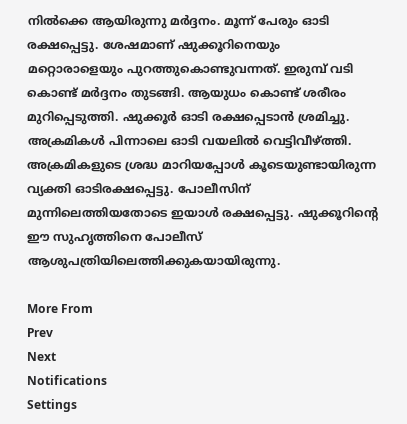നില്‍ക്കെ ആയിരുന്നു മര്‍ദ്ദനം. മൂന്ന് പേരും ഓടി രക്ഷപ്പെട്ടു. ശേഷമാണ് ഷുക്കൂറിനെയും മറ്റൊരാളെയും പുറത്തുകൊണ്ടുവന്നത്. ഇരുമ്പ് വടി കൊണ്ട് മര്‍ദ്ദനം തുടങ്ങി. ആയുധം കൊണ്ട് ശരീരം മുറിപ്പെടുത്തി. ഷുക്കൂര്‍ ഓടി രക്ഷപ്പെടാന്‍ ശ്രമിച്ചു. അക്രമികള്‍ പിന്നാലെ ഓടി വയലില്‍ വെട്ടിവീഴ്ത്തി. അക്രമികളുടെ ശ്രദ്ധ മാറിയപ്പോള്‍ കൂടെയുണ്ടായിരുന്ന വ്യക്തി ഓടിരക്ഷപ്പെട്ടു. പോലീസിന് മുന്നിലെത്തിയതോടെ ഇയാള്‍ രക്ഷപ്പെട്ടു. ഷുക്കൂറിന്റെ ഈ സുഹൃത്തിനെ പോലീസ് ആശുപത്രിയിലെത്തിക്കുകയായിരുന്നു.

More From
Prev
Next
Notifications
Settings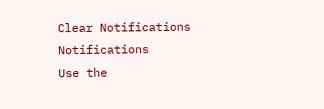Clear Notifications
Notifications
Use the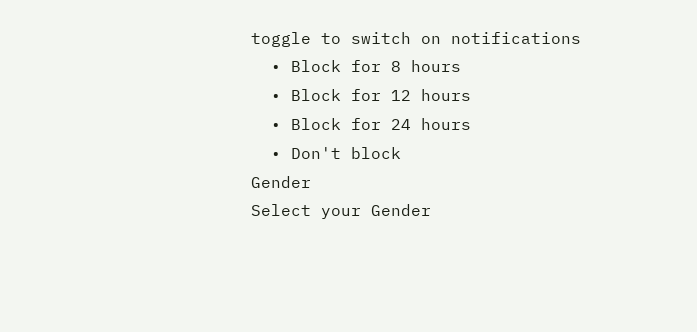toggle to switch on notifications
  • Block for 8 hours
  • Block for 12 hours
  • Block for 24 hours
  • Don't block
Gender
Select your Gender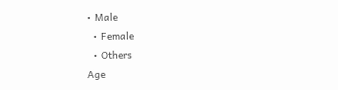• Male
  • Female
  • Others
Age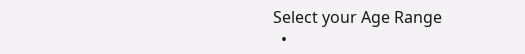Select your Age Range
  •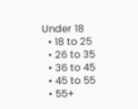Under 18
  • 18 to 25
  • 26 to 35
  • 36 to 45
  • 45 to 55
  • 55+